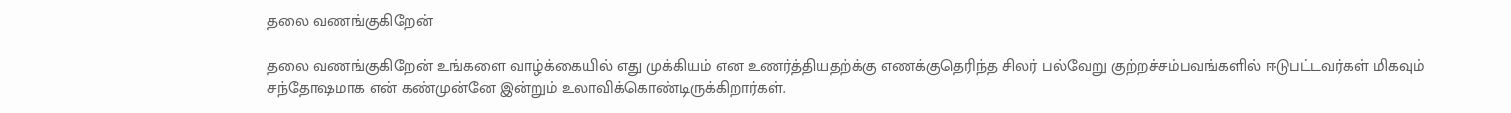தலை வணங்குகிறேன்

தலை வணங்குகிறேன் உங்களை வாழ்க்கையில் எது முக்கியம் என உணர்த்தியதற்க்கு எணக்குதெரிந்த சிலர் பல்வேறு குற்றச்சம்பவங்களில் ஈடுபட்டவர்கள் மிகவும் சந்தோஷமாக என் கண்முன்னே இன்றும் உலாவிக்கொண்டிருக்கிறார்கள்.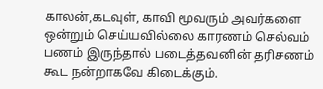காலன்,கடவுள், காவி மூவரும் அவர்களை ஒன்றும் செய்யவில்லை காரணம் செல்வம் பணம் இருந்தால் படைத்தவனின் தரிசணம் கூட நன்றாகவே கிடைக்கும்.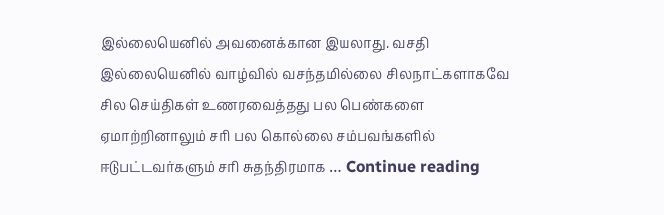இல்லையெனில் அவனைக்கான இயலாது. வசதி இல்லையெனில் வாழ்வில் வசந்தமில்லை சிலநாட்களாகவே சில செய்திகள் உணரவைத்தது பல பெண்களை ஏமாற்றினாலும் சரி பல கொல்லை சம்பவங்களில் ஈடுபட்டவர்களும் சரி சுதந்திரமாக … Continue reading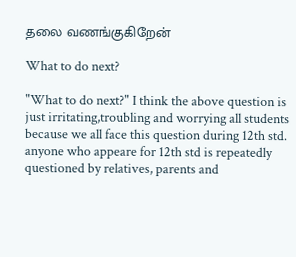தலை வணங்குகிறேன்

What to do next?

"What to do next?" I think the above question is just irritating,troubling and worrying all students because we all face this question during 12th std.  anyone who appeare for 12th std is repeatedly questioned by relatives, parents and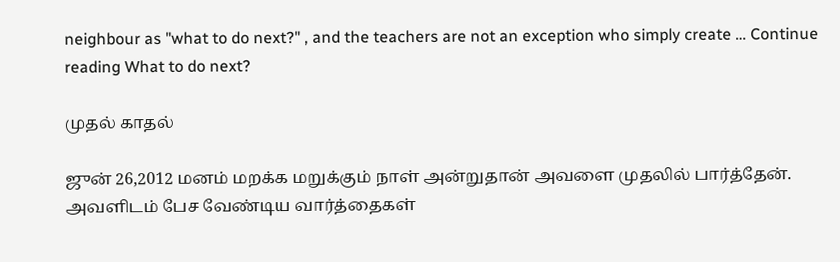neighbour as "what to do next?" , and the teachers are not an exception who simply create … Continue reading What to do next?

முதல் காதல்

ஜுன் 26,2012 மனம் மறக்க மறுக்கும் நாள் அன்றுதான் அவளை முதலில் பார்த்தேன். அவளிடம் பேச வேண்டிய வார்த்தைகள்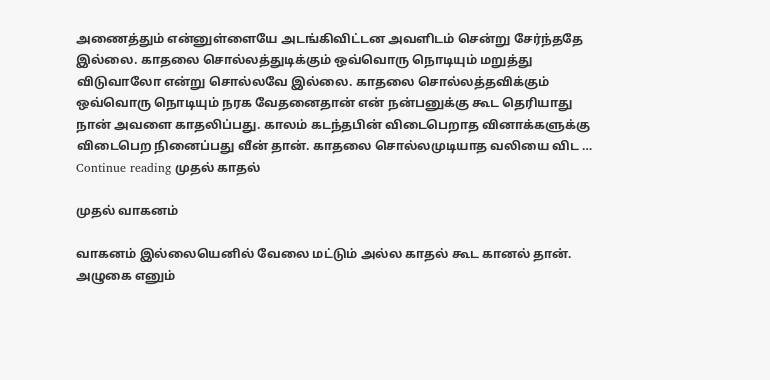அணைத்தும் என்னுள்ளையே அடங்கிவிட்டன அவளிடம் சென்று சேர்ந்ததே இல்லை. காதலை சொல்லத்துடிக்கும் ஒவ்வொரு நொடியும் மறுத்து விடுவாலோ என்று சொல்லவே இல்லை. காதலை சொல்லத்தவிக்கும் ஒவ்வொரு நொடியும் நரக வேதனைதான் என் நன்பனுக்கு கூட தெரியாது நான் அவளை காதலிப்பது. காலம் கடந்தபின் விடைபெறாத வினாக்களுக்கு விடைபெற நினைப்பது வீன் தான். காதலை சொல்லமுடியாத வலியை விட … Continue reading முதல் காதல்

முதல் வாகனம்

வாகனம் இல்லையெனில் வேலை மட்டும் அல்ல காதல் கூட கானல் தான். அழுகை எனும்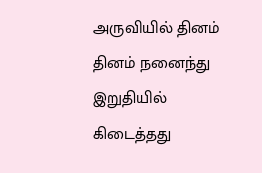அருவியில் தினம் தினம் நனைந்து இறுதியில் கிடைத்தது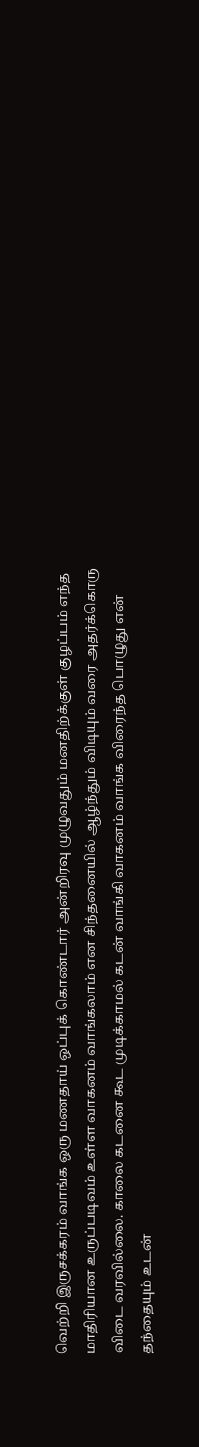வெற்றி இருசக்கரம் வாங்க ஒரு மணதாய் ஒப்புக் கொண்டார் அன்றிரவு முழுவதும் மனதிற்க்குள் குழப்பம் எந்த மாதிரியான உருப்படிவம் உள்ள வாகனம் வாங்கலாம் என சிந்தனையில் ஆழ்ந்தும் விடியும் வரை அதர்க்கொரு விடை வரவில்லை. காலை கடனை கூட முடிக்காமல் கடன் வாங்கி வாகனம் வாங்க விரைந்த பொழுது என் தந்தையும் உடன்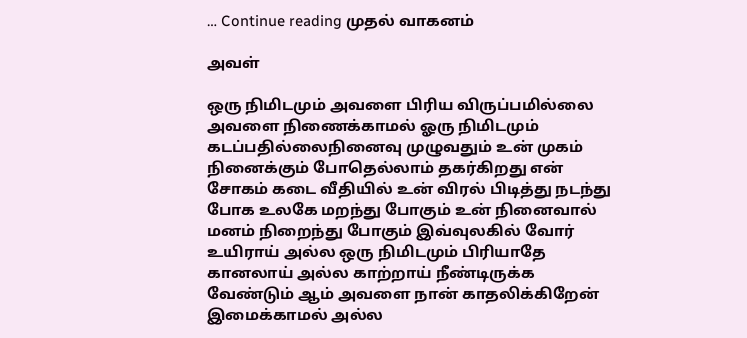… Continue reading முதல் வாகனம்

அவள்

ஒரு நிமிடமும் அவளை பிரிய விருப்பமில்லை அவளை நிணைக்காமல் ஓரு நிமிடமும் கடப்பதில்லைநினைவு முழுவதும் உன் முகம் நினைக்கும் போதெல்லாம் தகர்கிறது என் சோகம் கடை வீதியில் உன் விரல் பிடித்து நடந்து போக உலகே மறந்து போகும் உன் நினைவால் மனம் நிறைந்து போகும் இவ்வுலகில் வோர் உயிராய் அல்ல ஒரு நிமிடமும் பிரியாதே  கானலாய் அல்ல காற்றாய் நீண்டிருக்க வேண்டும் ஆம் அவளை நான் காதலிக்கிறேன் இமைக்காமல் அல்ல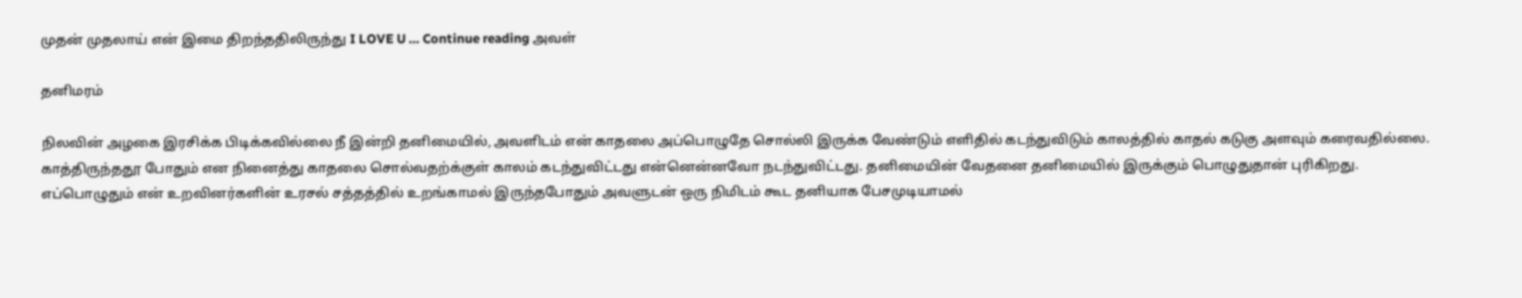முதன் முதலாய் என் இமை திறந்ததிலிருந்து I LOVE U … Continue reading அவள்

தனிமரம்

நிலவின் அழகை இரசிக்க பிடிக்கவில்லை நீ இன்றி தனிமையில், அவளிடம் என் காதலை அப்பொழுதே சொல்லி இருக்க வேண்டும் எளிதில் கடந்துவிடும் காலத்தில் காதல் கடுகு அளவும் கரைவதில்லை. காத்திருந்ததூ போதும் என நினைத்து காதலை சொல்வதற்க்குள் காலம் கடந்துவிட்டது என்னென்னவோ நடந்துவிட்டது. தனிமையின் வேதனை தனிமையில் இருக்கும் பொழுதுதான் புரிகிறது. எப்பொழுதும் என் உறவினர்களின் உரசல் சத்தத்தில் உறங்காமல் இருந்தபோதும் அவளுடன் ஒரு நிமிடம் கூட தனியாக பேசமுடியாமல்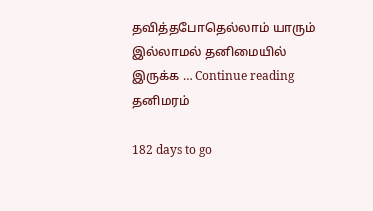தவித்தபோதெல்லாம் யாரும் இல்லாமல் தனிமையில் இருக்க … Continue reading தனிமரம்

182 days to go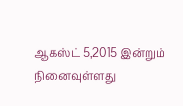ஆகஸ்ட் 5,2015 இன்றும் நினைவுள்ளது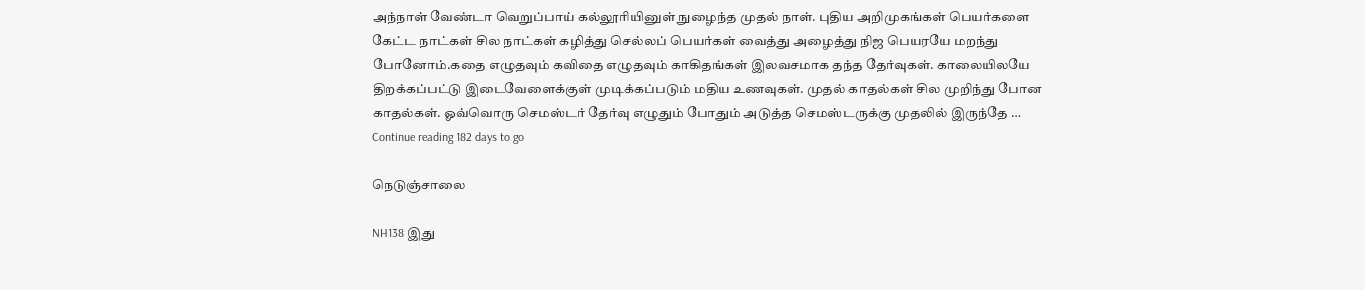அந்நாள் வேண்டா வெறுப்பாய் கல்லூரியினுள் நுழைந்த முதல் நாள். புதிய அறிமுகங்கள் பெயர்களை கேட்ட நாட்கள் சில நாட்கள் கழித்து செல்லப் பெயர்கள் வைத்து அழைத்து நிஜ பெயரயே மறந்து போனோம்.கதை எழுதவும் கவிதை எழுதவும் காகிதங்கள் இலவசமாக தந்த தேர்வுகள். காலையிலயே திறக்கப்பட்டு இடைவேளைக்குள் முடிக்கப்படும் மதிய உணவுகள். முதல் காதல்கள் சில முறிந்து போன காதல்கள். ஓவ்வொரு செமஸ்டர் தேர்வு எழுதும் போதும் அடுத்த செமஸ்டருக்கு முதலில் இருந்தே … Continue reading 182 days to go

நெடுஞ்சாலை

NH138 இது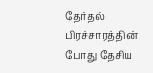தேர்தல் பிரச்சாரத்தின் போது தேசிய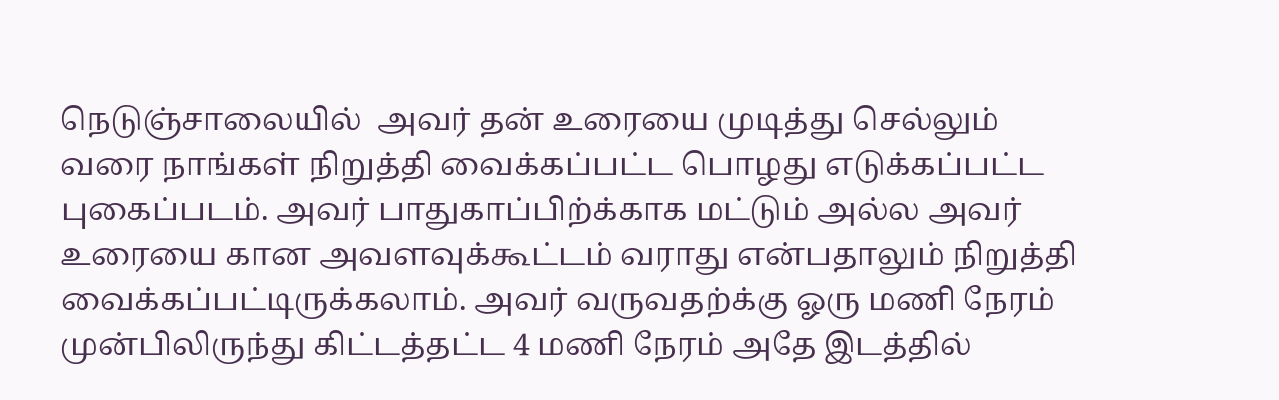நெடுஞ்சாலையில்  அவர் தன் உரையை முடித்து செல்லும் வரை நாங்கள் நிறுத்தி வைக்கப்பட்ட பொழது எடுக்கப்பட்ட புகைப்படம். அவர் பாதுகாப்பிற்க்காக மட்டும் அல்ல அவர் உரையை கான அவளவுக்கூட்டம் வராது என்பதாலும் நிறுத்தி வைக்கப்பட்டிருக்கலாம். அவர் வருவதற்க்கு ஓரு மணி நேரம் முன்பிலிருந்து கிட்டத்தட்ட 4 மணி நேரம் அதே இடத்தில்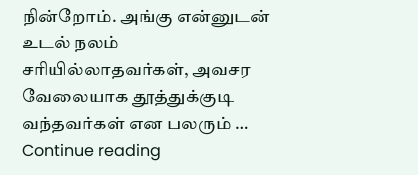நின்றோம். அங்கு என்னுடன் உடல் நலம் சரியில்லாதவர்கள், அவசர வேலையாக தூத்துக்குடி வந்தவர்கள் என பலரும் … Continue reading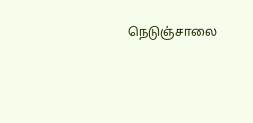நெடுஞ்சாலை